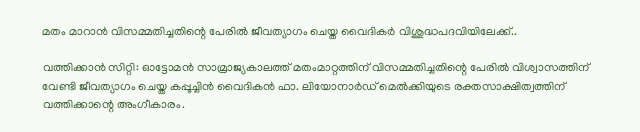മതം മാറാന്‍ വിസമ്മതിച്ചതിന്റെ പേരില്‍ ജീവത്യാഗം ചെയ്ത വൈദികര്‍ വിശുദ്ധപദവിയിലേക്ക്..

വത്തിക്കാന്‍ സിറ്റി: ഓട്ടോമന്‍ സാമ്രാജ്യകാലത്ത് മതംമാറ്റത്തിന് വിസമ്മതിച്ചതിന്റെ പേരില്‍ വിശ്വാസത്തിന് വേണ്ടി ജീവത്യാഗം ചെയ്ത കപ്പൂച്ചിന്‍ വൈദികന്‍ ഫാ. ലിയോനാര്‍ഡ് മെല്‍ക്കിയുടെ രക്തസാക്ഷിത്വത്തിന് വത്തിക്കാന്റെ അംഗീകാരം.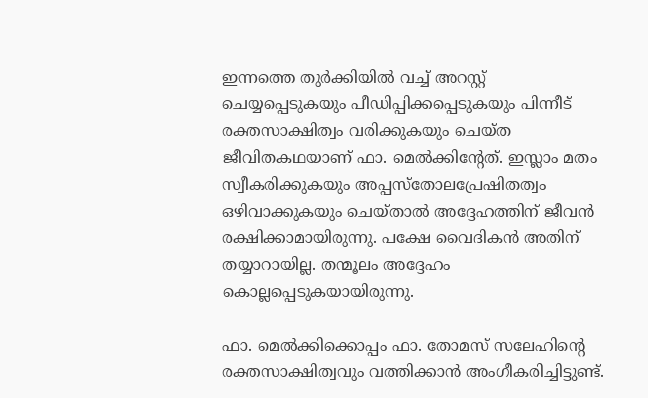ഇന്നത്തെ തുര്‍ക്കിയില്‍ വച്ച് അറസ്റ്റ് ചെയ്യപ്പെടുകയും പീഡിപ്പിക്കപ്പെടുകയും പിന്നീട് രക്തസാക്ഷിത്വം വരിക്കുകയും ചെയ്ത ജീവിതകഥയാണ് ഫാ. മെല്‍ക്കിന്റേത്. ഇസ്ലാം മതം സ്വീകരിക്കുകയും അപ്പസ്‌തോലപ്രേഷിതത്വം ഒഴിവാക്കുകയും ചെയ്താല്‍ അദ്ദേഹത്തിന് ജീവന്‍ രക്ഷിക്കാമായിരുന്നു. പക്ഷേ വൈദികന്‍ അതിന് തയ്യാറായില്ല. തന്മൂലം അദ്ദേഹം കൊല്ലപ്പെടുകയായിരുന്നു.

ഫാ. മെല്‍ക്കിക്കൊപ്പം ഫാ. തോമസ് സലേഹിന്റെ രക്തസാക്ഷിത്വവും വത്തിക്കാന്‍ അംഗീകരിച്ചിട്ടുണ്ട്.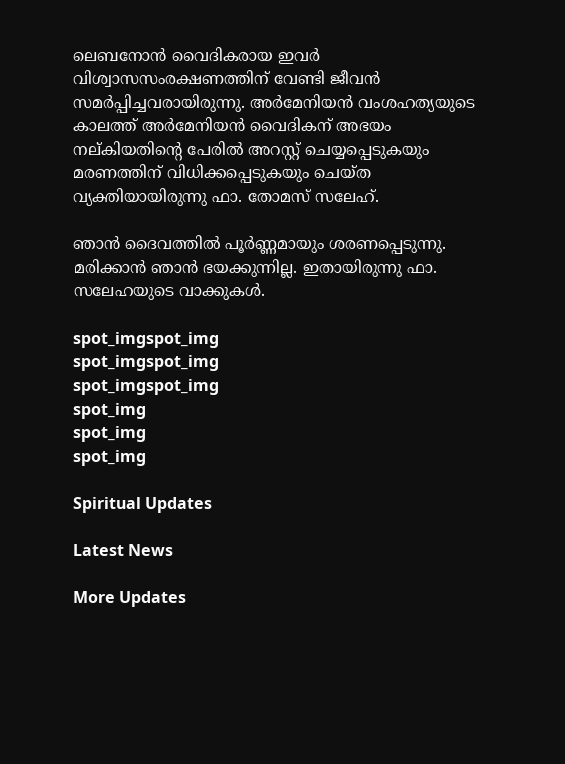ലെബനോന്‍ വൈദികരായ ഇവര്‍ വിശ്വാസസംരക്ഷണത്തിന് വേണ്ടി ജീവന്‍ സമര്‍പ്പിച്ചവരായിരുന്നു. അര്‍മേനിയന്‍ വംശഹത്യയുടെ കാലത്ത് അര്‍മേനിയന്‍ വൈദികന് അഭയം നല്കിയതിന്റെ പേരില്‍ അറസ്റ്റ് ചെയ്യപ്പെടുകയും മരണത്തിന് വിധിക്കപ്പെടുകയും ചെയ്ത വ്യക്തിയായിരുന്നു ഫാ. തോമസ് സലേഹ്.

ഞാന്‍ ദൈവത്തില്‍ പൂര്‍ണ്ണമായും ശരണപ്പെടുന്നു. മരിക്കാന്‍ ഞാന്‍ ഭയക്കുന്നില്ല. ഇതായിരുന്നു ഫാ. സലേഹയുടെ വാക്കുകള്‍.

spot_imgspot_img
spot_imgspot_img
spot_imgspot_img
spot_img
spot_img
spot_img

Spiritual Updates

Latest News

More Updates